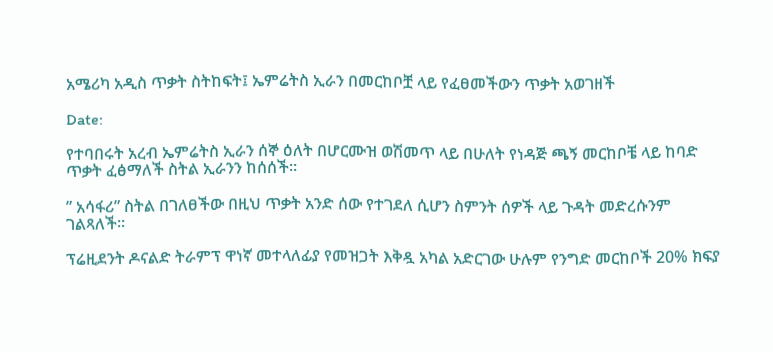አሜሪካ አዲስ ጥቃት ስትከፍት፤ ኤምሬትስ ኢራን በመርከቦቿ ላይ የፈፀመችውን ጥቃት አወገዘች

Date:

የተባበሩት አረብ ኤምሬትስ ኢራን ሰኞ ዕለት በሆርሙዝ ወሽመጥ ላይ በሁለት የነዳጅ ጫኝ መርከቦቼ ላይ ከባድ ጥቃት ፈፅማለች ስትል ኢራንን ከሰሰች።

” አሳፋሪ” ስትል በገለፀችው በዚህ ጥቃት አንድ ሰው የተገደለ ሲሆን ስምንት ሰዎች ላይ ጉዳት መድረሱንም ገልጻለች።

ፕሬዚደንት ዶናልድ ትራምፕ ዋነኛ መተላለፊያ የመዝጋት እቅዷ አካል አድርገው ሁሉም የንግድ መርከቦች 20% ክፍያ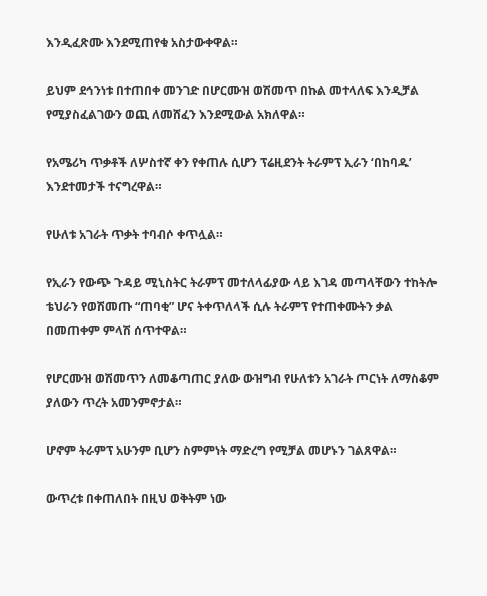እንዲፈጽሙ እንደሚጠየቁ አስታውቀዋል።

ይህም ደኅንነቱ በተጠበቀ መንገድ በሆርሙዝ ወሽመጥ በኩል መተላለፍ እንዲቻል የሚያስፈልገውን ወጪ ለመሸፈን እንደሚውል አክለዋል።

የአሜሪካ ጥቃቶች ለሦስተኛ ቀን የቀጠሉ ሲሆን ፕሬዚደንት ትራምፕ ኢራን ‘በከባዱ’ እንደተመታች ተናግረዋል።

የሁለቱ አገራት ጥቃት ተባብሶ ቀጥሏል።

የኢራን የውጭ ጉዳይ ሚኒስትር ትራምፕ መተለላፊያው ላይ እገዳ መጣላቸውን ተከትሎ ቴህራን የወሽመጡ “ጠባቂ” ሆና ትቀጥለላች ሲሉ ትራምፕ የተጠቀሙትን ቃል በመጠቀም ምላሽ ሰጥተዋል።

የሆርሙዝ ወሽመጥን ለመቆጣጠር ያለው ውዝግብ የሁለቱን አገራት ጦርነት ለማስቆም ያለውን ጥረት አመንምኖታል።

ሆኖም ትራምፕ አሁንም ቢሆን ስምምነት ማድረግ የሚቻል መሆኑን ገልጸዋል።

ውጥረቱ በቀጠለበት በዚህ ወቅትም ነው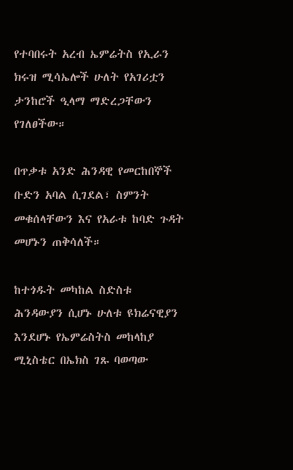የተባበሩት አረብ ኤምሬትስ የኢራን ክሩዝ ሚሳኤሎች ሁለት የአገሪቷን ታንከሮች ዒላማ ማድረጋቸውን የገለፀችው።

በጥቃቱ አንድ ሕንዳዊ የመርከበኞች ቡድን አባል ሲገደል፣ ስምንት መቁሰላቸውን እና የአራቱ ከባድ ጉዳት መሆኑን ጠቅሳለች።

ከተጎዱት መካከል ስድስቱ ሕንዳውያን ሲሆኑ ሁለቱ ዩክሬናዊያን እንደሆኑ የኤምሬስትስ መከላከያ ሚኒስቴር በኤክስ ገጹ ባወጣው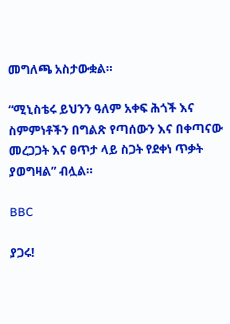መግለጫ አስታውቋል።

“ሚኒስቴሩ ይህንን ዓለም አቀፍ ሕጎች እና ስምምነቶችን በግልጽ የጣሰውን እና በቀጣናው መረጋጋት እና ፀጥታ ላይ ስጋት የደቀነ ጥቃት ያወግዛል” ብሏል።

BBC

ያጋሩ!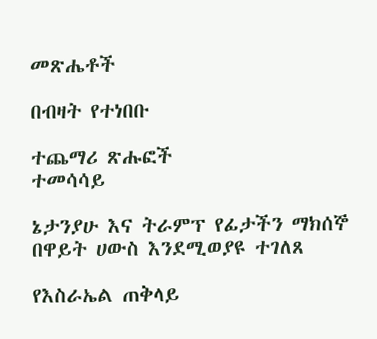መጽሔቶች

በብዛት የተነበቡ

ተጨማሪ ጽሑፎች
ተመሳሳይ

ኔታንያሁ እና ትራምፕ የፊታችን ማክሰኞ በዋይት ሀውስ እንደሚወያዩ ተገለጸ

የእስራኤል ጠቅላይ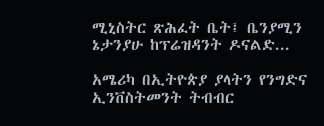ሚኒስትር ጽሕፈት ቤት፤ ቤንያሚን ኔታንያሁ ከፕሬዝዳንት ዶናልድ...

አሜሪካ በኢትዮጵያ ያላትን የንግድና ኢንቨስትመንት ትብብር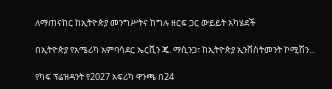ለማጠናከር ከኢትዮጵያ መንግሥትና ከግሉ ዘርፍ ጋር ውይይት አካሄደች

በኢትዮጵያ የአሜሪካ አምባሳደር ኤርቪን ጄ. ማሲንጋ፣ ከኢትዮጵያ ኢንቨስትመንት ኮሚሽን...

የካፍ ፕሬዝዳንት የ2027 አፍሪካ ዋንጫ በ24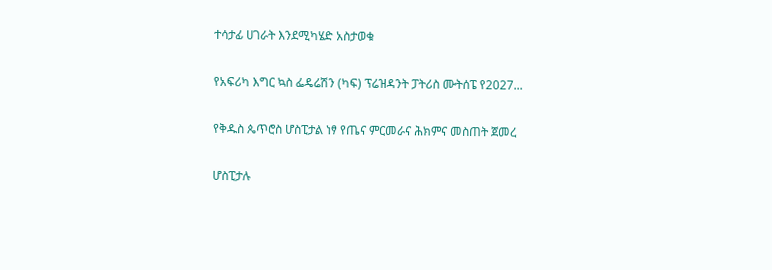ተሳታፊ ሀገራት እንደሚካሄድ አስታወቁ

የአፍሪካ እግር ኳስ ፌዴሬሽን (ካፍ) ፕሬዝዳንት ፓትሪስ ሙትሰፔ የ2027...

የቅዱስ ጴጥሮስ ሆስፒታል ነፃ የጤና ምርመራና ሕክምና መስጠት ጀመረ

ሆስፒታሉ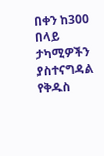በቀን ከ300 በላይ ታካሚዎችን ያስተናግዳል የቅዱስ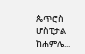ጴጥሮስ ሆስፒታል ከሐምሌ...